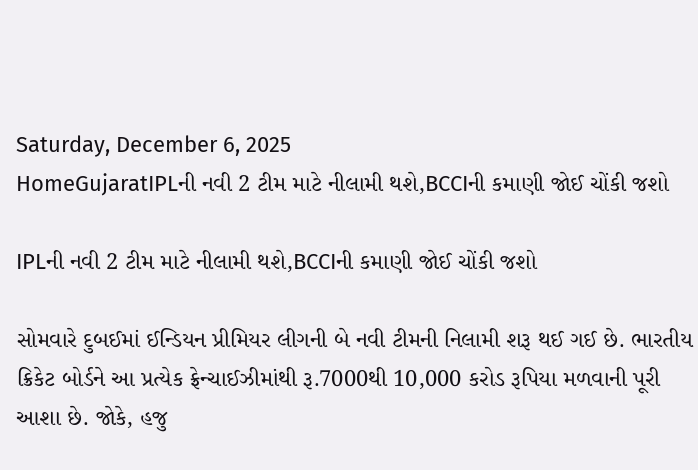Saturday, December 6, 2025
HomeGujaratIPLની નવી 2 ટીમ માટે નીલામી થશે,BCCIની કમાણી જોઈ ચોંકી જશો

IPLની નવી 2 ટીમ માટે નીલામી થશે,BCCIની કમાણી જોઈ ચોંકી જશો

સોમવારે દુબઈમાં ઈન્ડિયન પ્રીમિયર લીગની બે નવી ટીમની નિલામી શરૂ થઈ ગઈ છે. ભારતીય ક્રિકેટ બોર્ડને આ પ્રત્યેક ફ્રેન્ચાઈઝીમાંથી રૂ.7000થી 10,000 કરોડ રૂપિયા મળવાની પૂરી આશા છે. જોકે, હજુ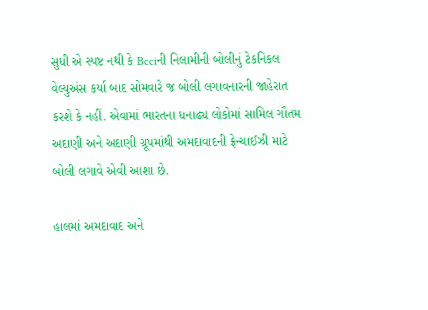સુધી એ સ્પષ્ટ નથી કે Bcciની નિલામીની બોલીનું ટેકનિકલ વેલ્યુઅંસ કર્યા બાદ સોમવારે જ બોલી લગાવનારની જાહેરાત કરશે કે નહીં. એવામાં ભારતના ધનાઢ્ય લોકોમાં સામિલ ગૌતમ અદાણી અને અદાણી ગ્રૂપમાંથી અમદાવાદની ફ્રેન્ચાઈઝી માટે બોલી લગાવે એવી આશા છે.

હાલમાં અમદાવાદ અને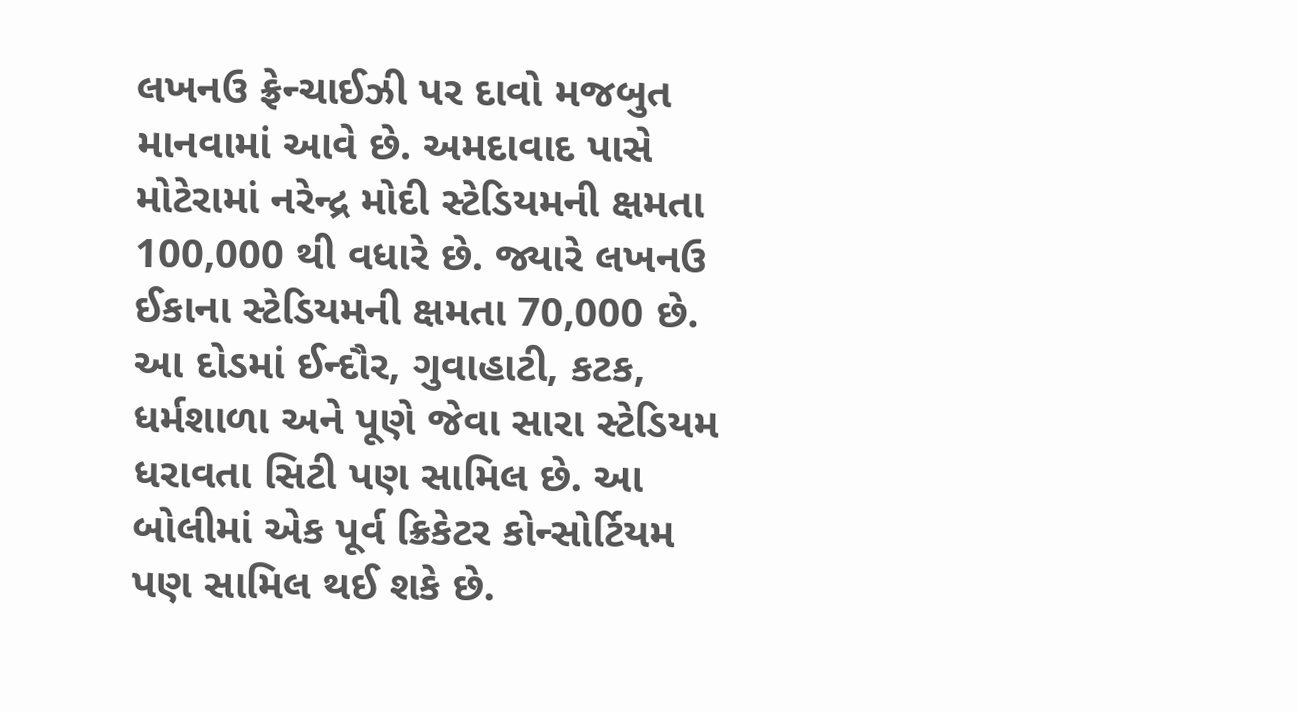લખનઉ ફ્રેન્ચાઈઝી પર દાવો મજબુત માનવામાં આવે છે. અમદાવાદ પાસે મોટેરામાં નરેન્દ્ર મોદી સ્ટેડિયમની ક્ષમતા 100,000 થી વધારે છે. જ્યારે લખનઉ ઈકાના સ્ટેડિયમની ક્ષમતા 70,000 છે. આ દોડમાં ઈન્દૌર, ગુવાહાટી, કટક, ધર્મશાળા અને પૂણે જેવા સારા સ્ટેડિયમ ધરાવતા સિટી પણ સામિલ છે. આ બોલીમાં એક પૂર્વ ક્રિકેટર કોન્સોર્ટિયમ પણ સામિલ થઈ શકે છે.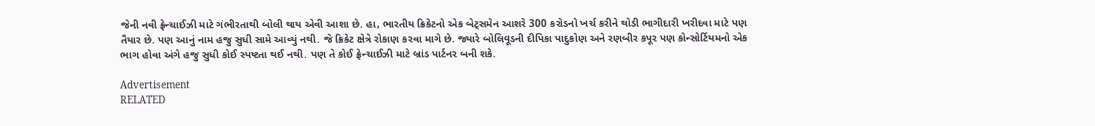જેની નવી ફ્રેન્ચાઈઝી માટે ગંભીરતાથી બોલી થાય એવી આશા છે. હા, ભારતીય ક્રિકેટનો એક બેટ્સમેન આશરે 300 કરોડનો ખર્ચ કરીને થોડી ભાગીદારી ખરીદવા માટે પણ તૈયાર છે. પણ આનું નામ હજુ સુધી સામે આવ્યું નથી. જે ક્રિકેટ ક્ષેત્રે રોકાણ કરવા માગે છે. જ્યારે બોલિવૂડની દીપિકા પાદુકોણ અને રણબીર કપૂર પણ કોન્સોર્ટિયમનો એક ભાગ હોવા અંગે હજુ સુધી કોઈ સ્પષ્ટતા થઈ નથી. પણ તે કોઈ ફ્રેન્ચાઈઝી માટે બ્રાંડ પાર્ટનર બની શકે.

Advertisement
RELATED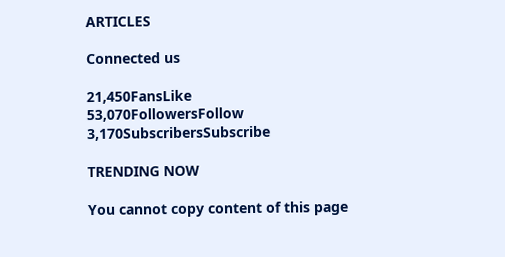ARTICLES

Connected us

21,450FansLike
53,070FollowersFollow
3,170SubscribersSubscribe

TRENDING NOW

You cannot copy content of this page